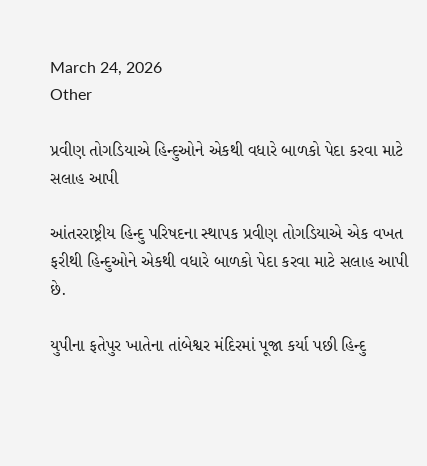March 24, 2026
Other

પ્રવીણ તોગડિયાએ હિન્દુઓને એકથી વધારે બાળકો પેદા કરવા માટે સલાહ આપી

આંતરરાષ્ટ્રીય હિન્દુ પરિષદના સ્થાપક પ્રવીણ તોગડિયાએ એક વખત ફરીથી હિન્દુઓને એકથી વધારે બાળકો પેદા કરવા માટે સલાહ આપી છે.

યુપીના ફતેપુર ખાતેના તાંબેશ્વર મંદિરમાં પૂજા કર્યા પછી હિન્દુ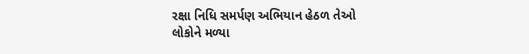રક્ષા નિધિ સમર્પણ અભિયાન હેઠળ તેઓ લોકોને મળ્યા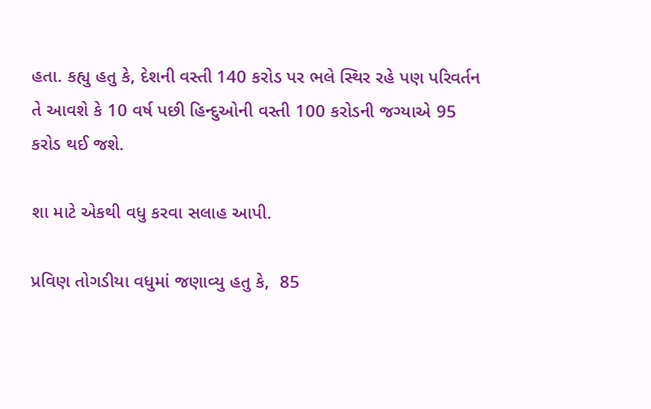હતા. કહ્યુ હતુ કે, દેશની વસ્તી 140 કરોડ પર ભલે સ્થિર રહે પણ પરિવર્તન તે આવશે કે 10 વર્ષ પછી હિન્દુઓની વસ્તી 100 કરોડની જગ્યાએ 95 કરોડ થઈ જશે.

શા માટે એકથી વધુ કરવા સલાહ આપી.

પ્રવિણ તોગડીયા વધુમાં જણાવ્યુ હતુ કે,  85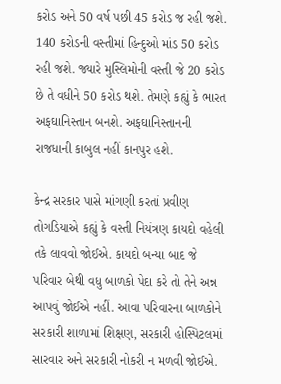કરોડ અને 50 વર્ષ પછી 45 કરોડ જ રહી જશે. 140 કરોડની વસ્તીમાં હિન્દુઓ માંડ 50 કરોડ રહી જશે. જ્યારે મુસ્લિમોની વસ્તી જે 20 કરોડ છે તે વધીને 50 કરોડ થશે. તેમણે કહ્યું કે ભારત અફઘાનિસ્તાન બનશે. અફઘાનિસ્તાનની રાજધાની કાબુલ નહીં કાનપુર હશે.

કેન્દ્ર સરકાર પાસે માંગણી કરતાં પ્રવીણ તોગડિયાએ કહ્યું કે વસ્તી નિયંત્રણ કાયદો વહેલી તકે લાવવો જોઈએ. કાયદો બન્યા બાદ જે પરિવાર બેથી વધુ બાળકો પેદા કરે તો તેને અન્ન આપવું જોઈએ નહીં. આવા પરિવારના બાળકોને સરકારી શાળામાં શિક્ષણ, સરકારી હોસ્પિટલમાં સારવાર અને સરકારી નોકરી ન મળવી જોઈએ.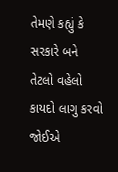તેમણે કહ્યું કે સરકારે બને તેટલો વહેલો કાયદો લાગુ કરવો જોઈએ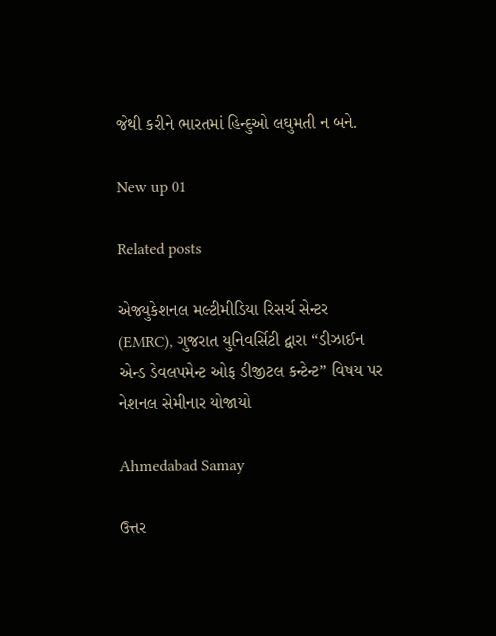જેથી કરીને ભારતમાં હિન્દુઓ લઘુમતી ન બને.

New up 01

Related posts

એજ્યુકેશનલ મલ્ટીમીડિયા રિસર્ચ સેન્ટર (EMRC), ગુજરાત યુનિવર્સિટી દ્વારા “ડીઝાઈન એન્ડ ડેવલપમેન્ટ ઓફ ડીજીટલ કન્ટેન્ટ” વિષય પર નેશનલ સેમીનાર યોજાયો

Ahmedabad Samay

ઉત્તર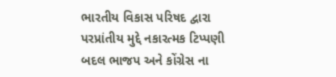ભારતીય વિકાસ પરિષદ દ્વારા પરપ્રાંતીય મુદ્દે નકારત્મક ટિપ્પણી બદલ ભાજપ અને કોંગ્રેસ ના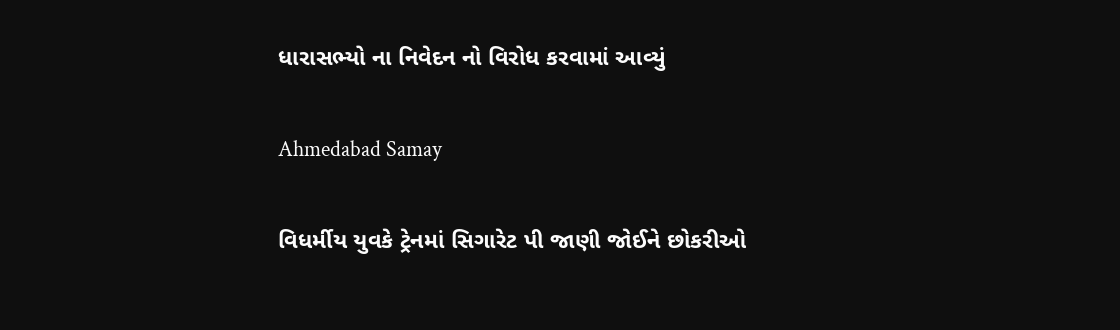ધારાસભ્યો ના નિવેદન નો વિરોધ કરવામાં આવ્યું

Ahmedabad Samay

વિધર્મીય યુવકે ટ્રેનમાં સિગારેટ પી જાણી જોઈને છોકરીઓ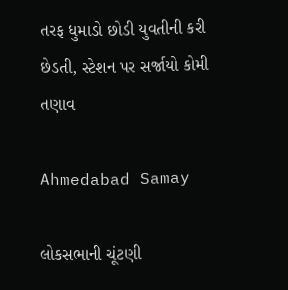તરફ ધુમાડો છોડી યુવતીની કરી છેડતી, સ્ટેશન પર સર્જાયો કોમી તણાવ

Ahmedabad Samay

લોકસભાની ચૂંટણી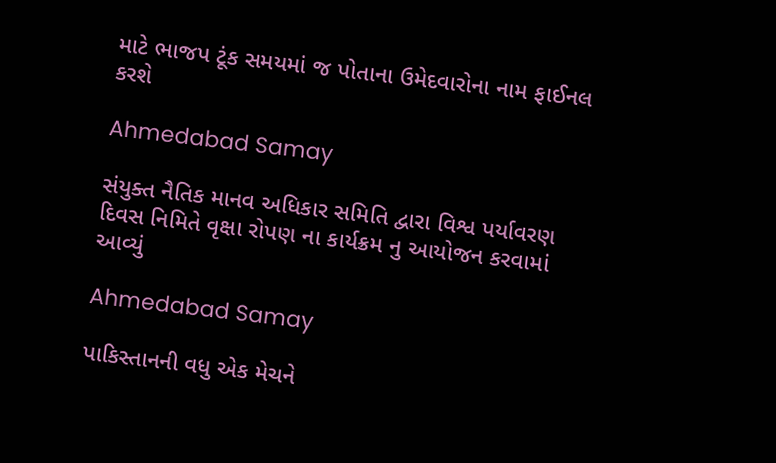માટે ભાજપ ટૂંક સમયમાં જ પોતાના ઉમેદવારોના નામ ફાઈનલ કરશે

Ahmedabad Samay

સંયુક્ત નૈતિક માનવ અધિકાર સમિતિ દ્વારા વિશ્વ પર્યાવરણ દિવસ નિમિતે વૃક્ષા રોપણ ના કાર્યક્રમ નુ આયોજન કરવામાં આવ્યું

Ahmedabad Samay

પાકિસ્તાનની વધુ એક મેચને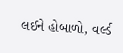લઈને હોબાળો, વર્લ્ડ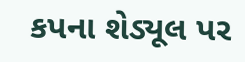કપના શેડ્યૂલ પર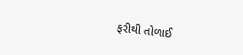ફરીથી તોળાઈ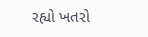રહ્યો ખતરો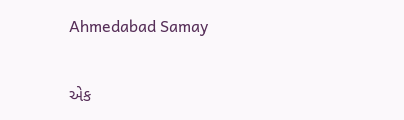Ahmedabad Samay

એક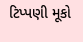ટિપ્પણી મૂકો